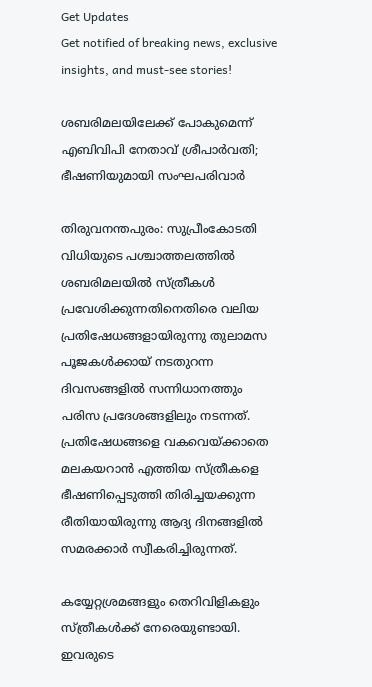Get Updates
Get notified of breaking news, exclusive insights, and must-see stories!

ശബരിമലയിലേക്ക് പോകുമെന്ന് എബിവിപി നേതാവ് ശ്രീപാര്‍വതി; ഭീഷണിയുമായി സംഘപരിവാര്‍

തിരുവനന്തപുരം: സുപ്രീംകോടതി വിധിയുടെ പശ്ചാത്തലത്തില്‍ ശബരിമലയില്‍ സ്ത്രീകള്‍ പ്രവേശിക്കുന്നതിനെതിരെ വലിയ പ്രതിഷേധങ്ങളായിരുന്നു തുലാമസ പൂജകള്‍ക്കായ് നടതുറന്ന ദിവസങ്ങളില്‍ സന്നിധാനത്തും പരിസ പ്രദേശങ്ങളിലും നടന്നത്. പ്രതിഷേധങ്ങളെ വകവെയ്ക്കാതെ മലകയറാന്‍ എത്തിയ സ്ത്രീകളെ ഭീഷണിപ്പെടുത്തി തിരിച്ചയക്കുന്ന രീതിയായിരുന്നു ആദ്യ ദിനങ്ങളില്‍ സമരക്കാര്‍ സ്വീകരിച്ചിരുന്നത്.

കയ്യേറ്റശ്രമങ്ങളും തെറിവിളികളും സ്ത്രീകള്‍ക്ക് നേരെയുണ്ടായി. ഇവരുടെ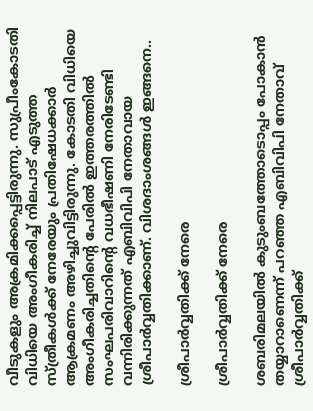വീടുകളും അക്രമിക്കപ്പെട്ടിരുന്നു. സുപ്രീംകോടതി വിധിയെ അംഗീകരിച്ച് നിലപാട് എടുത്ത സ്ത്രീകള്‍ക്ക് നേരേയും പ്രതിഷേധക്കാര്‍ ആക്രമണം അഴിച്ചുവിട്ടിരുന്നു. കോടതി വിധിയെ അംഗീകരിച്ചതിന്റെ പേരില്‍ ഇത്തരത്തില്‍ സംഘപരിവാറിന്റെ വധഭീഷണി നേരിടേണ്ടി വന്നിരിക്കുന്നത് എബിവിപി നേതാവായ ശ്രീപാര്‍വ്വതിക്കാണ്. വിശദാംശങ്ങള്‍ ഇങ്ങനെ..

ശ്രീപാര്‍വ്വതിക്ക് നേരെ

ശ്രീപാര്‍വ്വതിക്ക് നേരെ

ശബരിമലയില്‍ കുടുംബത്തോടൊപ്പം പോകാന്‍ തയ്യാറാണെന്ന് പറഞ്ഞ എബിവിപി നേതാവ് ശ്രീപാര്‍വ്വതിക്ക്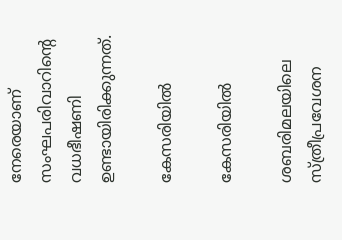നേരെയാണ് സംഘപരിവാറിന്റെ വധഭീഷണി ഉണ്ടായിരിക്കുന്നത്.

കേസരിയില്‍

കേസരിയില്‍

ശബരിമലയിലെ സ്ത്രീപ്രവേശന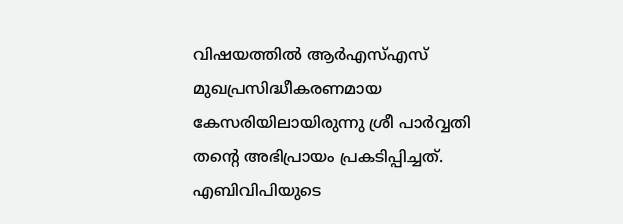വിഷയത്തില്‍ ആര്‍എസ്എസ് മുഖപ്രസിദ്ധീകരണമായ കേസരിയിലായിരുന്നു ശ്രീ പാര്‍വ്വതി തന്റെ അഭിപ്രായം പ്രകടിപ്പിച്ചത്. എബിവിപിയുടെ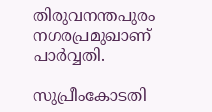തിരുവനന്തപുരം നഗരപ്രമുഖാണ് പാര്‍വ്വതി.

സുപ്രീംകോടതി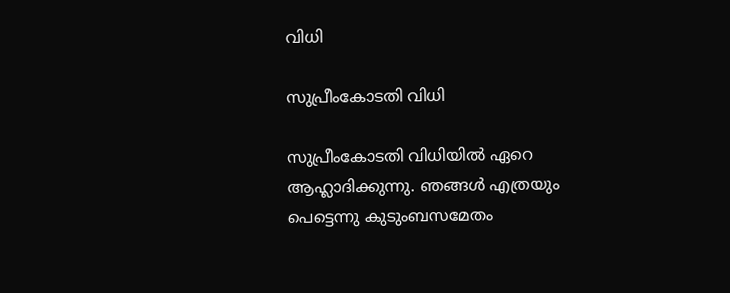വിധി

സുപ്രീംകോടതി വിധി

സുപ്രീംകോടതി വിധിയില്‍ ഏറെ ആഹ്ലാദിക്കുന്നു. ഞങ്ങള്‍ എത്രയും പെട്ടെന്നു കുടുംബസമേതം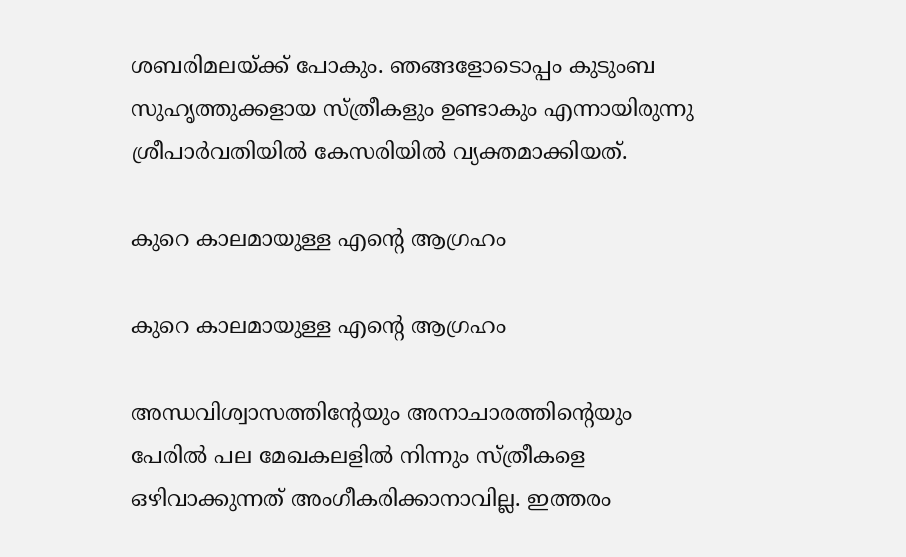ശബരിമലയ്ക്ക് പോകും. ഞങ്ങളോടൊപ്പം കുടുംബ സുഹൃത്തുക്കളായ സ്ത്രീകളും ഉണ്ടാകും എന്നായിരുന്നു ശ്രീപാര്‍വതിയില്‍ കേസരിയില്‍ വ്യക്തമാക്കിയത്.

കുറെ കാലമായുള്ള എന്റെ ആഗ്രഹം

കുറെ കാലമായുള്ള എന്റെ ആഗ്രഹം

അന്ധവിശ്വാസത്തിന്റേയും അനാചാരത്തിന്റെയും പേരില്‍ പല മേഖകലളില്‍ നിന്നും സ്ത്രീകളെ ഒഴിവാക്കുന്നത് അംഗീകരിക്കാനാവില്ല. ഇത്തരം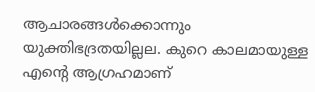ആചാരങ്ങള്‍ക്കൊന്നും യുക്തിഭദ്രതയില്ലല. കുറെ കാലമായുള്ള എന്റെ ആഗ്രഹമാണ്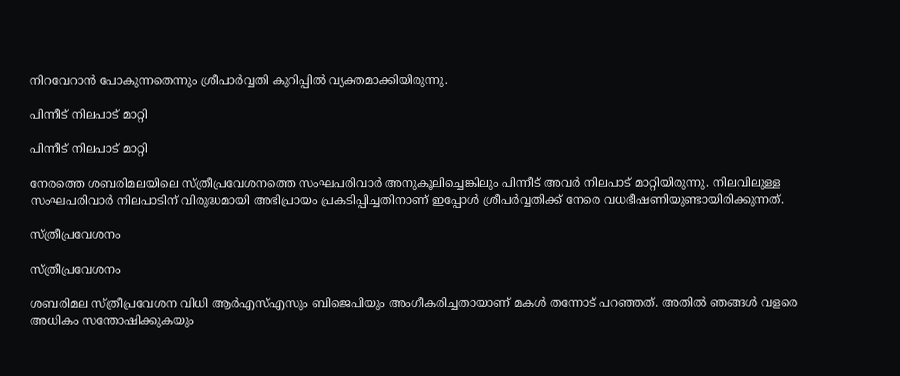നിറവേറാന്‍ പോകുന്നതെന്നും ശ്രീപാര്‍വ്വതി കുറിപ്പില്‍ വ്യക്തമാക്കിയിരുന്നു.

പിന്നീട് നിലപാട് മാറ്റി

പിന്നീട് നിലപാട് മാറ്റി

നേരത്തെ ശബരിമലയിലെ സ്ത്രീപ്രവേശനത്തെ സംഘപരിവാര്‍ അനുകൂലിച്ചെങ്കിലും പിന്നീട് അവര്‍ നിലപാട് മാറ്റിയിരുന്നു. നിലവിലുള്ള സംഘപരിവാര്‍ നിലപാടിന് വിരുദ്ധമായി അഭിപ്രായം പ്രകടിപ്പിച്ചതിനാണ് ഇപ്പോള്‍ ശ്രീപര്‍വ്വതിക്ക് നേരെ വധഭീഷണിയുണ്ടായിരിക്കുന്നത്.

സ്ത്രീപ്രവേശനം

സ്ത്രീപ്രവേശനം

ശബരിമല സ്ത്രീപ്രവേശന വിധി ആര്‍എസ്എസും ബിജെപിയും അംഗീകരിച്ചതായാണ് മകള്‍ തന്നോട് പറഞ്ഞത്. അതില്‍ ഞങ്ങള്‍ വളരെ അധികം സന്തോഷിക്കുകയും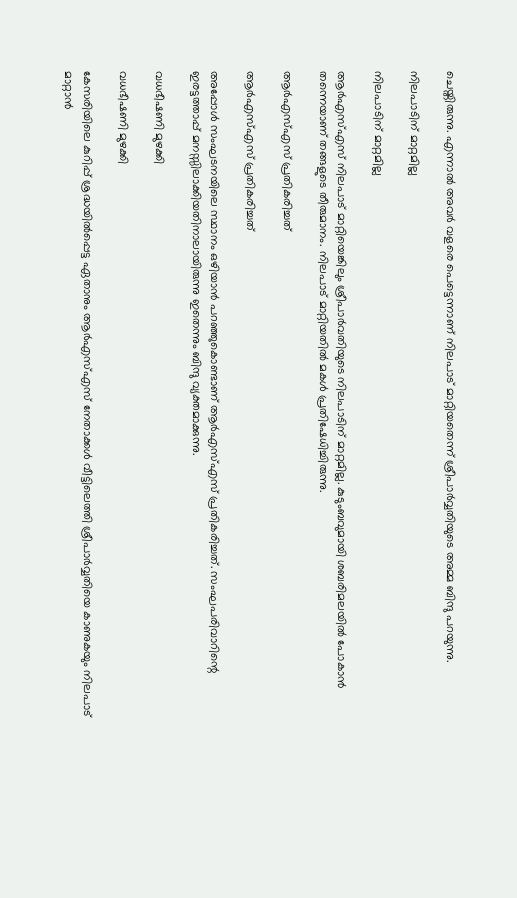ചെയ്തിരുന്നു. എന്നാല്‍ അവര്‍ വളരെ പെട്ടെന്നാണ് നിലപാട് മാറ്റിയതെന്ന് ശ്രീപാര്‍വ്വതിയുടെ അമ്മ ബിന്ദു പറയുന്നു.

നിലപാടിന് മാറ്റമില്ല

നിലപാടിന് മാറ്റമില്ല

ആര്‍എസ്എസ് നിലപാട് മാറ്റിയെങ്കിലും ശ്രീപാര്‍വതിയുടെ നിലപാടിന് മാറ്റമില്ല. കുടുംബവുമായി ശബരിമലയില്‍ പോകാന്‍ തന്നെയാണ് തങ്ങളുടെ തീരുമാനം. നിലപാട് മാറ്റിയതില്‍ മകള്‍ പ്രതിഷേധിച്ചിരുന്നു.

ആര്‍എസ്എസ് പ്രതികരിച്ചത്

ആര്‍എസ്എസ് പ്രതികരിച്ചത്

അപ്പോള്‍ സംഘടനയിലെ സ്ഥാനം ഒഴിയാന്‍ പറഞ്ഞുകൊണ്ടാണ് ആര്‍എസ്എസ് പ്രതികരിച്ചത്. സംഘപരിവാറിന്റെ ഇരട്ടത്താപ്പ് മനസ്സിലാക്കിയതിനാലായിരുന്നു ഇതെന്നും ബിന്ദു വ്യക്തമാക്കുന്നു.

വധഭീഷണി മുഴക്കി

വധഭീഷണി മുഴക്കി

കേസരിയിലെ കുറിപ്പ് ശ്രദ്ധയില്‍പ്പെട്ട ഏതാനും ആര്‍എസ്എസ് നേതാക്കള്‍ വീട്ടിലെത്തി ശ്രീപാര്‍വ്വതിയെ കാണുകയും നിലപാട് മാറ്റാന്‍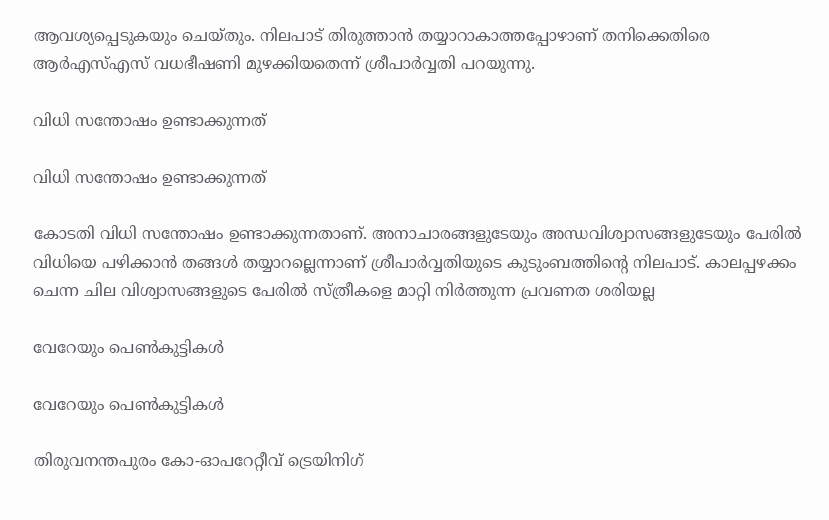ആവശ്യപ്പെടുകയും ചെയ്തും. നിലപാട് തിരുത്താന്‍ തയ്യാറാകാത്തപ്പോഴാണ് തനിക്കെതിരെ ആര്‍എസ്എസ് വധഭീഷണി മുഴക്കിയതെന്ന് ശ്രീപാര്‍വ്വതി പറയുന്നു.

വിധി സന്തോഷം ഉണ്ടാക്കുന്നത്

വിധി സന്തോഷം ഉണ്ടാക്കുന്നത്

കോടതി വിധി സന്തോഷം ഉണ്ടാക്കുന്നതാണ്. അനാചാരങ്ങളുടേയും അന്ധവിശ്വാസങ്ങളുടേയും പേരില്‍ വിധിയെ പഴിക്കാന്‍ തങ്ങള്‍ തയ്യാറല്ലെന്നാണ് ശ്രീപാര്‍വ്വതിയുടെ കുടുംബത്തിന്റെ നിലപാട്. കാലപ്പഴക്കം ചെന്ന ചില വിശ്വാസങ്ങളുടെ പേരില്‍ സ്ത്രീകളെ മാറ്റി നിര്‍ത്തുന്ന പ്രവണത ശരിയല്ല

വേറേയും പെണ്‍കുട്ടികള്‍

വേറേയും പെണ്‍കുട്ടികള്‍

തിരുവനന്തപുരം കോ-ഓപറേറ്റീവ് ട്രെയിനിഗ്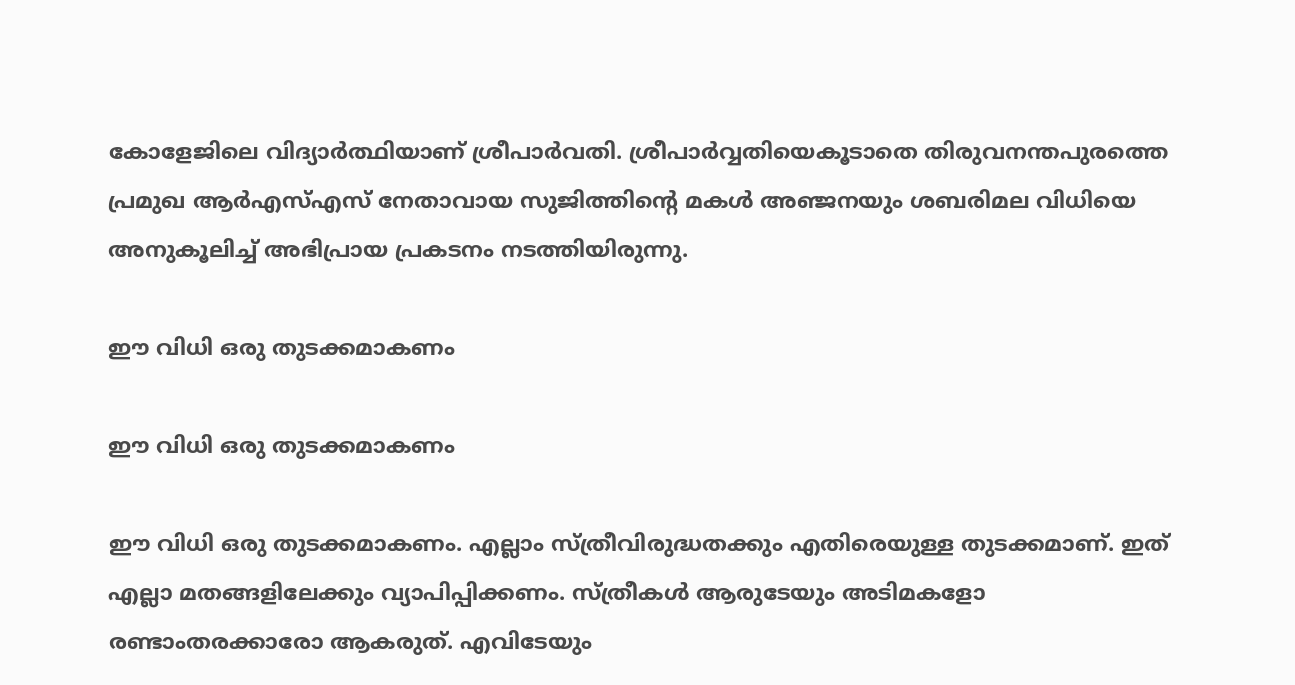കോളേജിലെ വിദ്യാര്‍ത്ഥിയാണ് ശ്രീപാര്‍വതി. ശ്രീപാര്‍വ്വതിയെകൂടാതെ തിരുവനന്തപുരത്തെ പ്രമുഖ ആര്‍എസ്എസ് നേതാവായ സുജിത്തിന്റെ മകള്‍ അഞ്ജനയും ശബരിമല വിധിയെ അനുകൂലിച്ച് അഭിപ്രായ പ്രകടനം നടത്തിയിരുന്നു.

ഈ വിധി ഒരു തുടക്കമാകണം

ഈ വിധി ഒരു തുടക്കമാകണം

ഈ വിധി ഒരു തുടക്കമാകണം. എല്ലാം സ്ത്രീവിരുദ്ധതക്കും എതിരെയുള്ള തുടക്കമാണ്. ഇത് എല്ലാ മതങ്ങളിലേക്കും വ്യാപിപ്പിക്കണം. സ്ത്രീകള്‍ ആരുടേയും അടിമകളോ രണ്ടാംതരക്കാരോ ആകരുത്. എവിടേയും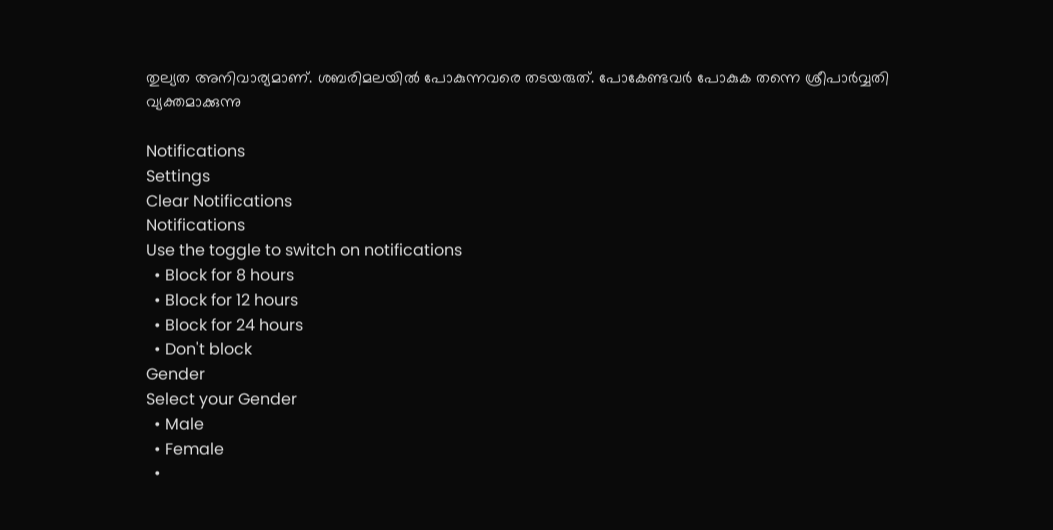തുല്യത അനിവാര്യമാണ്. ശബരിമലയില്‍ പോകുന്നവരെ തടയരുത്. പോകേണ്ടവര്‍ പോകുക തന്നെ ശ്രീപാര്‍വ്വതി വ്യക്തമാക്കുന്നു

Notifications
Settings
Clear Notifications
Notifications
Use the toggle to switch on notifications
  • Block for 8 hours
  • Block for 12 hours
  • Block for 24 hours
  • Don't block
Gender
Select your Gender
  • Male
  • Female
  •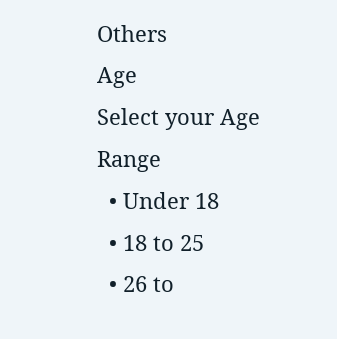Others
Age
Select your Age Range
  • Under 18
  • 18 to 25
  • 26 to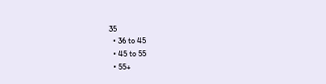35
  • 36 to 45
  • 45 to 55
  • 55+